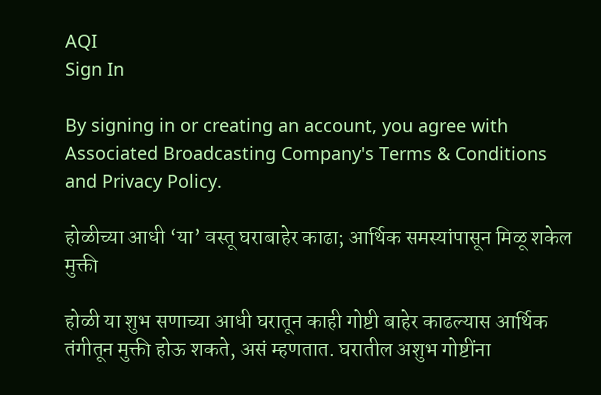AQI
Sign In

By signing in or creating an account, you agree with Associated Broadcasting Company's Terms & Conditions and Privacy Policy.

होळीच्या आधी ‘या’ वस्तू घराबाहेर काढा; आर्थिक समस्यांपासून मिळू शकेल मुक्ती

होळी या शुभ सणाच्या आधी घरातून काही गोष्टी बाहेर काढल्यास आर्थिक तंगीतून मुक्ती होऊ शकते, असं म्हणतात. घरातील अशुभ गोष्टींना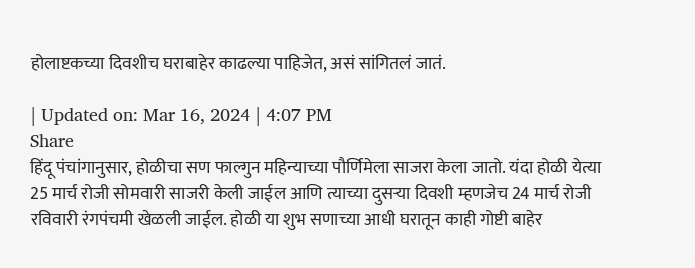होलाष्टकच्या दिवशीच घराबाहेर काढल्या पाहिजेत, असं सांगितलं जातं.

| Updated on: Mar 16, 2024 | 4:07 PM
Share
हिंदू पंचांगानुसार, होळीचा सण फाल्गुन महिन्याच्या पौर्णिमेला साजरा केला जातो. यंदा होळी येत्या 25 मार्च रोजी सोमवारी साजरी केली जाईल आणि त्याच्या दुसऱ्या दिवशी म्हणजेच 24 मार्च रोजी रविवारी रंगपंचमी खेळली जाईल. होळी या शुभ सणाच्या आधी घरातून काही गोष्टी बाहेर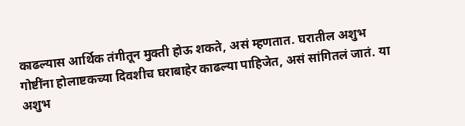काढल्यास आर्थिक तंगीतून मुक्ती होऊ शकते, असं म्हणतात. घरातील अशुभ गोष्टींना होलाष्टकच्या दिवशीच घराबाहेर काढल्या पाहिजेत, असं सांगितलं जातं. या अशुभ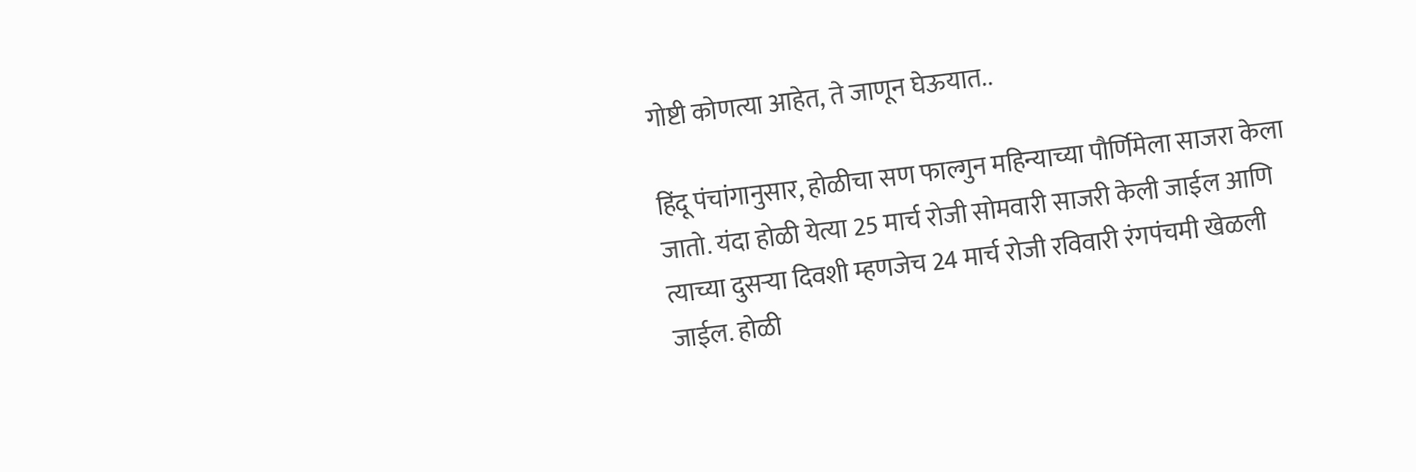गोष्टी कोणत्या आहेत, ते जाणून घेऊयात..

हिंदू पंचांगानुसार, होळीचा सण फाल्गुन महिन्याच्या पौर्णिमेला साजरा केला जातो. यंदा होळी येत्या 25 मार्च रोजी सोमवारी साजरी केली जाईल आणि त्याच्या दुसऱ्या दिवशी म्हणजेच 24 मार्च रोजी रविवारी रंगपंचमी खेळली जाईल. होळी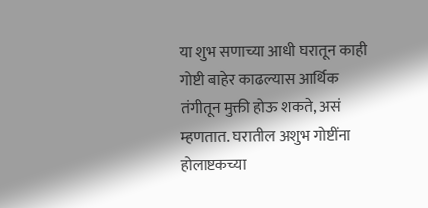या शुभ सणाच्या आधी घरातून काही गोष्टी बाहेर काढल्यास आर्थिक तंगीतून मुक्ती होऊ शकते, असं म्हणतात. घरातील अशुभ गोष्टींना होलाष्टकच्या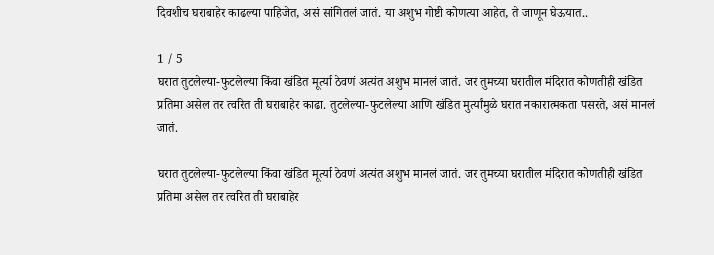दिवशीच घराबाहेर काढल्या पाहिजेत, असं सांगितलं जातं. या अशुभ गोष्टी कोणत्या आहेत, ते जाणून घेऊयात..

1 / 5
घरात तुटलेल्या-फुटलेल्या किंवा खंडित मूर्त्या ठेवणं अत्यंत अशुभ मानलं जातं. जर तुमच्या घरातील मंदिरात कोणतीही खंडित प्रतिमा असेल तर त्वरित ती घराबाहेर काढा. तुटलेल्या-फुटलेल्या आणि खंडित मुर्त्यांमुळे घरात नकारात्मकता पसरते, असं मानलं जातं.

घरात तुटलेल्या-फुटलेल्या किंवा खंडित मूर्त्या ठेवणं अत्यंत अशुभ मानलं जातं. जर तुमच्या घरातील मंदिरात कोणतीही खंडित प्रतिमा असेल तर त्वरित ती घराबाहेर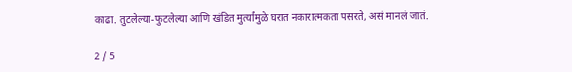काढा. तुटलेल्या-फुटलेल्या आणि खंडित मुर्त्यांमुळे घरात नकारात्मकता पसरते, असं मानलं जातं.

2 / 5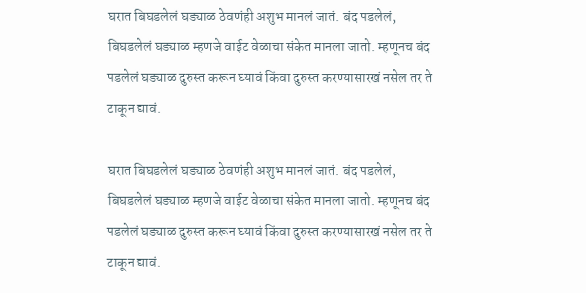घरात बिघडलेलं घड्याळ ठेवणंही अशुभ मानलं जातं. बंद पडलेलं, बिघडलेलं घड्याळ म्हणजे वाईट वेळाचा संकेत मानला जातो. म्हणूनच बंद पडलेलं घड्याळ दुरुस्त करून घ्यावं किंवा दुरुस्त करण्यासारखं नसेल तर ते टाकून द्यावं.

घरात बिघडलेलं घड्याळ ठेवणंही अशुभ मानलं जातं. बंद पडलेलं, बिघडलेलं घड्याळ म्हणजे वाईट वेळाचा संकेत मानला जातो. म्हणूनच बंद पडलेलं घड्याळ दुरुस्त करून घ्यावं किंवा दुरुस्त करण्यासारखं नसेल तर ते टाकून द्यावं.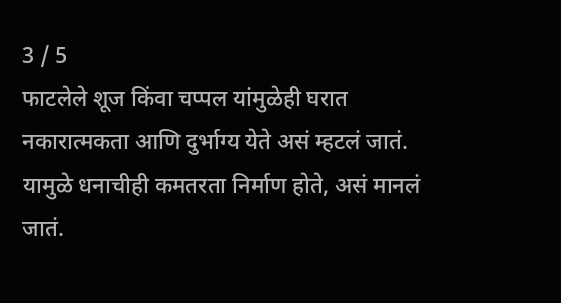3 / 5
फाटलेले शूज किंवा चप्पल यांमुळेही घरात नकारात्मकता आणि दुर्भाग्य येते असं म्हटलं जातं. यामुळे धनाचीही कमतरता निर्माण होते, असं मानलं जातं.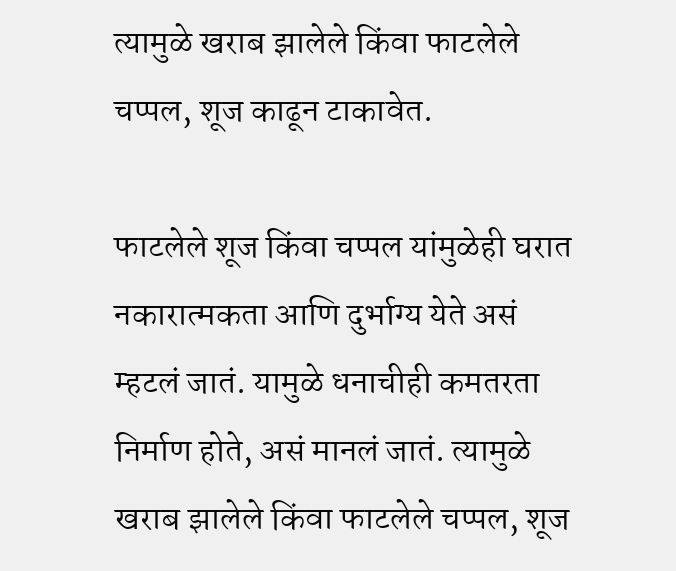त्यामुळे खराब झालेले किंवा फाटलेले चप्पल, शूज काढून टाकावेत.

फाटलेले शूज किंवा चप्पल यांमुळेही घरात नकारात्मकता आणि दुर्भाग्य येते असं म्हटलं जातं. यामुळे धनाचीही कमतरता निर्माण होते, असं मानलं जातं. त्यामुळे खराब झालेले किंवा फाटलेले चप्पल, शूज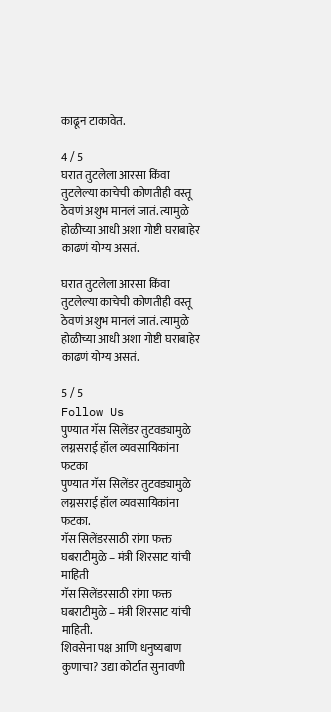काढून टाकावेत.

4 / 5
घरात तुटलेला आरसा किंवा तुटलेल्या काचेची कोणतीही वस्तू ठेवणं अशुभ मानलं जातं. त्यामुळे होळीच्या आधी अशा गोष्टी घराबाहेर काढणं योग्य असतं.

घरात तुटलेला आरसा किंवा तुटलेल्या काचेची कोणतीही वस्तू ठेवणं अशुभ मानलं जातं. त्यामुळे होळीच्या आधी अशा गोष्टी घराबाहेर काढणं योग्य असतं.

5 / 5
Follow Us
पुण्यात गॅस सिलेंडर तुटवड्यामुळे लग्नसराई हॉल व्यवसायिकांना फटका
पुण्यात गॅस सिलेंडर तुटवड्यामुळे लग्नसराई हॉल व्यवसायिकांना फटका.
गॅस सिलेंडरसाठी रांगा फक्त घबराटीमुळे – मंत्री शिरसाट यांची माहिती
गॅस सिलेंडरसाठी रांगा फक्त घबराटीमुळे – मंत्री शिरसाट यांची माहिती.
शिवसेना पक्ष आणि धनुष्यबाण कुणाचा? उद्या कोर्टात सुनावणी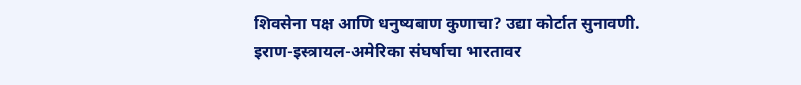शिवसेना पक्ष आणि धनुष्यबाण कुणाचा? उद्या कोर्टात सुनावणी.
इराण-इस्त्रायल-अमेरिका संघर्षाचा भारतावर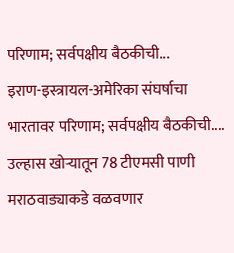परिणाम; सर्वपक्षीय बैठकीची...
इराण-इस्त्रायल-अमेरिका संघर्षाचा भारतावर परिणाम; सर्वपक्षीय बैठकीची....
उल्हास खोऱ्यातून 78 टीएमसी पाणी मराठवाड्याकडे वळवणार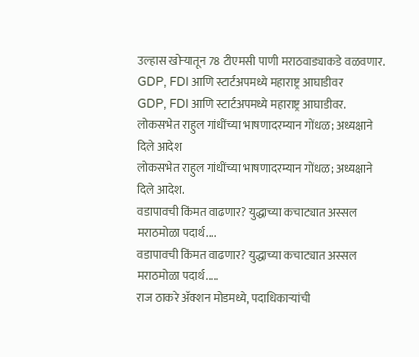उल्हास खोऱ्यातून 78 टीएमसी पाणी मराठवाड्याकडे वळवणार.
GDP, FDI आणि स्टार्टअपमध्ये महाराष्ट्र आघाडीवर
GDP, FDI आणि स्टार्टअपमध्ये महाराष्ट्र आघाडीवर.
लोकसभेत राहुल गांधींच्या भाषणादरम्यान गोंधळ; अध्यक्षाने दिले आदेश
लोकसभेत राहुल गांधींच्या भाषणादरम्यान गोंधळ; अध्यक्षाने दिले आदेश.
वडापावची किंमत वाढणार? युद्धाच्या कचाट्यात अस्सल मराठमोळा पदार्थ....
वडापावची किंमत वाढणार? युद्धाच्या कचाट्यात अस्सल मराठमोळा पदार्थ.....
राज ठाकरे अ‍ॅक्शन मोडमध्ये, पदाधिकाऱ्यांची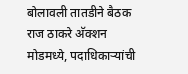बोलावली तातडीने बैठक
राज ठाकरे अ‍ॅक्शन मोडमध्ये, पदाधिकाऱ्यांची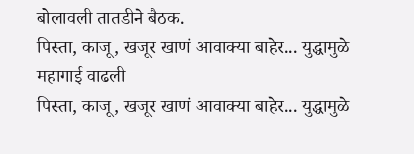बोलावली तातडीने बैठक.
पिस्ता, काजू, खजूर खाणं आवाक्या बाहेर... युद्धामुळे महागाई वाढली
पिस्ता, काजू, खजूर खाणं आवाक्या बाहेर... युद्धामुळे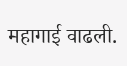महागाई वाढली.